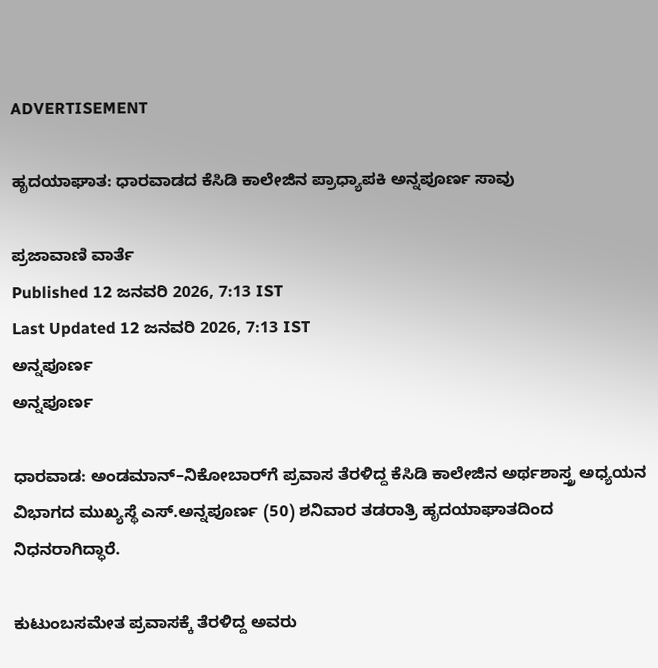ADVERTISEMENT

ಹೃದಯಾಘಾತ: ಧಾರವಾಡದ ಕೆಸಿಡಿ ಕಾಲೇಜಿನ ಪ್ರಾಧ್ಯಾಪಕಿ ಅನ್ನಪೂರ್ಣ ಸಾವು

ಪ್ರಜಾವಾಣಿ ವಾರ್ತೆ
Published 12 ಜನವರಿ 2026, 7:13 IST
Last Updated 12 ಜನವರಿ 2026, 7:13 IST
ಅನ್ನಪೂರ್ಣ
ಅನ್ನಪೂರ್ಣ

ಧಾರವಾಡ: ಅಂಡಮಾನ್‌–ನಿಕೋಬಾರ್‌ಗೆ ಪ್ರವಾಸ ತೆರಳಿದ್ದ ಕೆಸಿಡಿ ಕಾಲೇಜಿನ ಅರ್ಥಶಾಸ್ತ್ರ ಅಧ್ಯಯನ ವಿಭಾಗದ ಮುಖ್ಯಸ್ಥೆ ಎಸ್‌.ಅನ್ನಪೂರ್ಣ (50) ಶನಿವಾರ ತಡರಾತ್ರಿ ಹೃದಯಾಘಾತದಿಂದ ನಿಧನರಾಗಿದ್ಧಾರೆ.

ಕುಟುಂಬಸಮೇತ ಪ್ರವಾಸಕ್ಕೆ ತೆರಳಿದ್ದ ಅವರು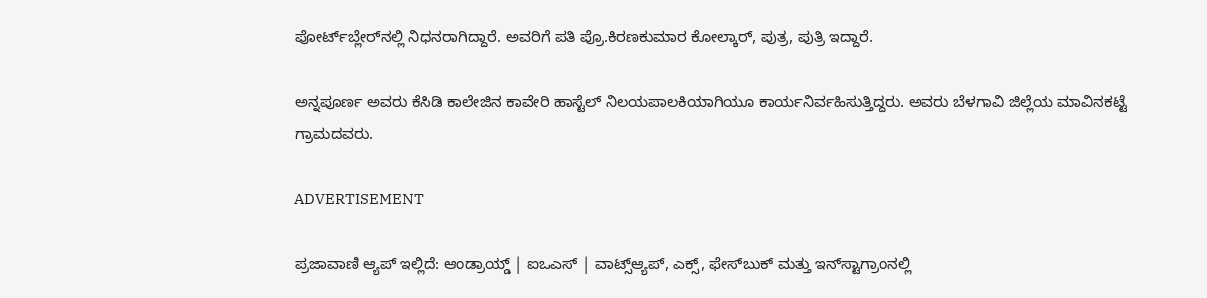ಪೋರ್ಟ್‌ಬ್ಲೇರ್‌ನಲ್ಲಿ ನಿಧನರಾಗಿದ್ದಾರೆ. ಅವರಿಗೆ ಪತಿ ಪ್ರೊ.ಕಿರಣಕುಮಾರ ಕೋಲ್ಕಾರ್‌, ಪುತ್ರ, ಪುತ್ರಿ ಇದ್ದಾರೆ.

ಅನ್ನಪೂರ್ಣ ಅವರು ಕೆಸಿಡಿ‌ ಕಾಲೇಜಿನ ಕಾವೇರಿ ಹಾಸ್ಟೆಲ್ ನಿಲಯಪಾಲಕಿಯಾಗಿಯೂ ಕಾರ್ಯನಿರ್ವಹಿಸುತ್ತಿದ್ದರು. ಅವರು ಬೆಳಗಾವಿ ಜಿಲ್ಲೆಯ ಮಾವಿನಕಟ್ಟೆ ಗ್ರಾಮದವರು.

ADVERTISEMENT

ಪ್ರಜಾವಾಣಿ ಆ್ಯಪ್ ಇಲ್ಲಿದೆ: ಆಂಡ್ರಾಯ್ಡ್ | ಐಒಎಸ್ | ವಾಟ್ಸ್ಆ್ಯಪ್, ಎಕ್ಸ್, ಫೇಸ್‌ಬುಕ್ ಮತ್ತು ಇನ್‌ಸ್ಟಾಗ್ರಾಂನಲ್ಲಿ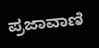ಪ್ರಜಾವಾಣಿ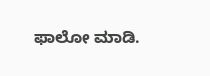ಫಾಲೋ ಮಾಡಿ.